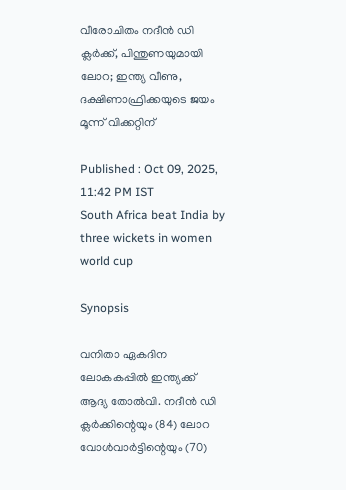വീരോചിതം നദീന്‍ ഡി ക്ലര്‍ക്ക്, പിന്തുണയുമായി ലോറ; ഇന്ത്യ വീണു, ദക്ഷിണാഫ്രിക്കയുടെ ജയം മൂന്ന് വിക്കറ്റിന്

Published : Oct 09, 2025, 11:42 PM IST
South Africa beat India by three wickets in women world cup

Synopsis

വനിതാ ഏകദിന ലോകകപ്പില്‍ ഇന്ത്യക്ക് ആദ്യ തോല്‍വി. നദീന്‍ ഡി ക്ലര്‍ക്കിന്റെയും (84) ലോറ വോള്‍വാര്‍ട്ടിന്റെയും (70)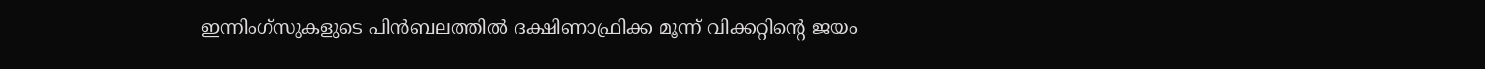ഇന്നിംഗ്‌സുകളുടെ പിന്‍ബലത്തില്‍ ദക്ഷിണാഫ്രിക്ക മൂന്ന് വിക്കറ്റിന്റെ ജയം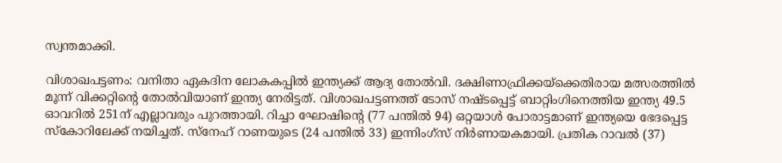സ്വന്തമാക്കി.

വിശാഖപട്ടണം: വനിതാ ഏകദിന ലോകകപ്പില്‍ ഇന്ത്യക്ക് ആദ്യ തോല്‍വി. ദക്ഷിണാഫ്രിക്കയ്‌ക്കെതിരായ മത്സരത്തില്‍ മൂന്ന് വിക്കറ്റിന്റെ തോല്‍വിയാണ് ഇന്ത്യ നേരിട്ടത്. വിശാഖപട്ടണത്ത് ടോസ് നഷ്ടപ്പെട്ട് ബാറ്റിംഗിനെത്തിയ ഇന്ത്യ 49.5 ഓവറില്‍ 251ന് എല്ലാവരും പുറത്തായി. റിച്ചാ ഘോഷിന്റെ (77 പന്തില്‍ 94) ഒറ്റയാള്‍ പോരാട്ടമാണ് ഇന്ത്യയെ ഭേദപ്പെട്ട സ്‌കോറിലേക്ക് നയിച്ചത്. സ്നേഹ് റാണയുടെ (24 പന്തില്‍ 33) ഇന്നിംഗ്സ് നിര്‍ണായകമായി. പ്രതിക റാവല്‍ (37)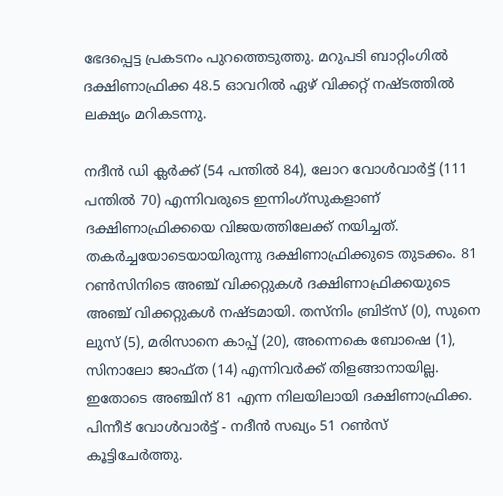ഭേദപ്പെട്ട പ്രകടനം പുറത്തെടുത്തു. മറുപടി ബാറ്റിംഗില്‍ ദക്ഷിണാഫ്രിക്ക 48.5 ഓവറില്‍ ഏഴ് വിക്കറ്റ് നഷ്ടത്തില്‍ ലക്ഷ്യം മറികടന്നു.

നദീന്‍ ഡി ക്ലര്‍ക്ക് (54 പന്തില്‍ 84), ലോറ വോള്‍വാര്‍ട്ട് (111 പന്തില്‍ 70) എന്നിവരുടെ ഇന്നിംഗ്‌സുകളാണ് ദക്ഷിണാഫ്രിക്കയെ വിജയത്തിലേക്ക് നയിച്ചത്. തകര്‍ച്ചയോടെയായിരുന്നു ദക്ഷിണാഫ്രിക്കുടെ തുടക്കം. 81 റണ്‍സിനിടെ അഞ്ച് വിക്കറ്റുകള്‍ ദക്ഷിണാഫ്രിക്കയുടെ അഞ്ച് വിക്കറ്റുകള്‍ നഷ്ടമായി. തസ്‌നിം ബ്രിട്‌സ് (0), സുനെ ലുസ് (5), മരിസാനെ കാപ്പ് (20), അന്നെകെ ബോഷെ (1), സിനാലോ ജാഫ്ത (14) എന്നിവര്‍ക്ക് തിളങ്ങാനായില്ല. ഇതോടെ അഞ്ചിന് 81 എന്ന നിലയിലായി ദക്ഷിണാഫ്രിക്ക. പിന്നീട് വോള്‍വാര്‍ട്ട് - നദീന്‍ സഖ്യം 51 റണ്‍സ് കൂട്ടിചേര്‍ത്തു.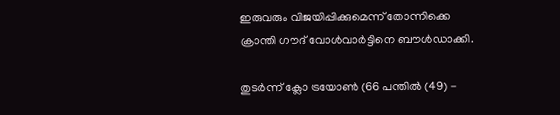ഇരുവരും വിജയിപ്പിക്കുമെന്ന് തോന്നിക്കെ ക്രാന്തി ഗൗദ് വോള്‍വാര്‍ട്ടിനെ ബൗള്‍ഡാക്കി.

തുടര്‍ന്ന് ക്ലോ ട്രയോണ്‍ (66 പന്തില്‍ (49) -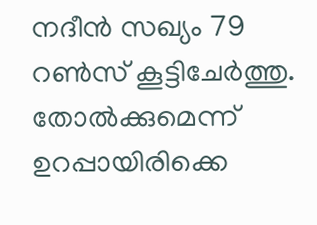നദീന്‍ സഖ്യം 79 റണ്‍സ് കൂട്ടിചേര്‍ത്തു. തോല്‍ക്കുമെന്ന് ഉറപ്പായിരിക്കെ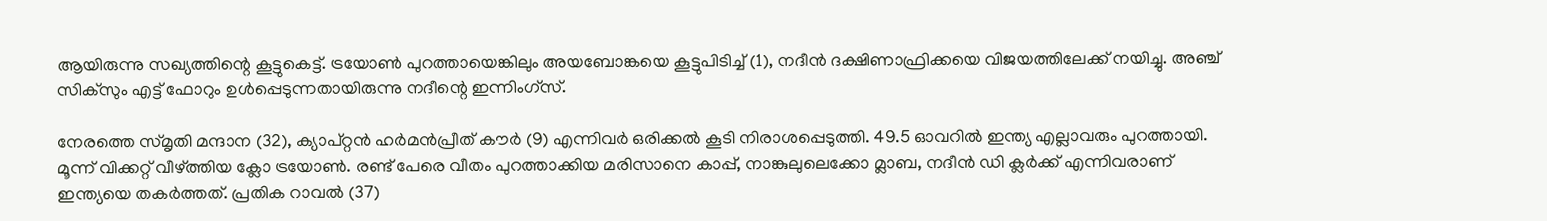ആയിരുന്നു സഖ്യത്തിന്റെ കൂട്ടുകെട്ട്. ട്രയോണ്‍ പുറത്തായെങ്കിലും അയബോങ്കയെ കൂട്ടുപിടിച്ച് (1), നദീന്‍ ദക്ഷിണാഫ്രിക്കയെ വിജയത്തിലേക്ക് നയിച്ചു. അഞ്ച് സിക്‌സും എട്ട് ഫോറും ഉള്‍പ്പെടുന്നതായിരുന്നു നദീന്റെ ഇന്നിംഗ്‌സ്.

നേരത്തെ സ്മൃതി മന്ദാന (32), ക്യാപ്റ്റന്‍ ഹര്‍മന്‍പ്രീത് കൗര്‍ (9) എന്നിവര്‍ ഒരിക്കല്‍ കൂടി നിരാശപ്പെടുത്തി. 49.5 ഓവറില്‍ ഇന്ത്യ എല്ലാവരും പുറത്തായി. മൂന്ന് വിക്കറ്റ് വീഴ്ത്തിയ ക്ലോ ട്രയോണ്‍. രണ്ട് പേരെ വീതം പുറത്താക്കിയ മരിസാനെ കാപ്പ്, നാങ്കുലുലെക്കോ മ്ലാബ, നദീന്‍ ഡി ക്ലര്‍ക്ക് എന്നിവരാണ് ഇന്ത്യയെ തകര്‍ത്തത്. പ്രതിക റാവല്‍ (37)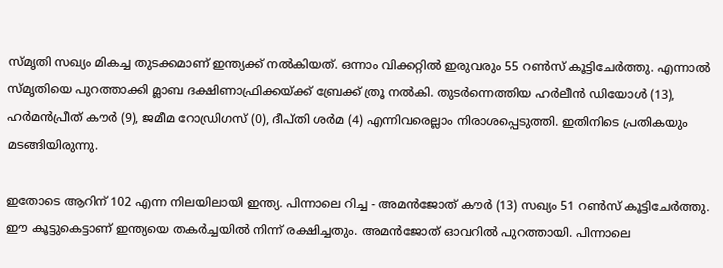സ്മൃതി സഖ്യം മികച്ച തുടക്കമാണ് ഇന്ത്യക്ക് നല്‍കിയത്. ഒന്നാം വിക്കറ്റില്‍ ഇരുവരും 55 റണ്‍സ് കൂട്ടിചേര്‍ത്തു. എന്നാല്‍ സ്മൃതിയെ പുറത്താക്കി മ്ലാബ ദക്ഷിണാഫ്രിക്കയ്ക്ക് ബ്രേക്ക് ത്രൂ നല്‍കി. തുടര്‍ന്നെത്തിയ ഹര്‍ലീന്‍ ഡിയോള്‍ (13), ഹര്‍മന്‍പ്രീത് കൗര്‍ (9), ജമീമ റോഡ്രിഗസ് (0), ദീപ്തി ശര്‍മ (4) എന്നിവരെല്ലാം നിരാശപ്പെടുത്തി. ഇതിനിടെ പ്രതികയും മടങ്ങിയിരുന്നു.

ഇതോടെ ആറിന് 102 എന്ന നിലയിലായി ഇന്ത്യ. പിന്നാലെ റിച്ച - അമന്‍ജോത് കൗര്‍ (13) സഖ്യം 51 റണ്‍സ് കൂട്ടിചേര്‍ത്തു. ഈ കൂട്ടുകെട്ടാണ് ഇന്ത്യയെ തകര്‍ച്ചയില്‍ നിന്ന് രക്ഷിച്ചതും. അമന്‍ജോത് ഓവറില്‍ പുറത്തായി. പിന്നാലെ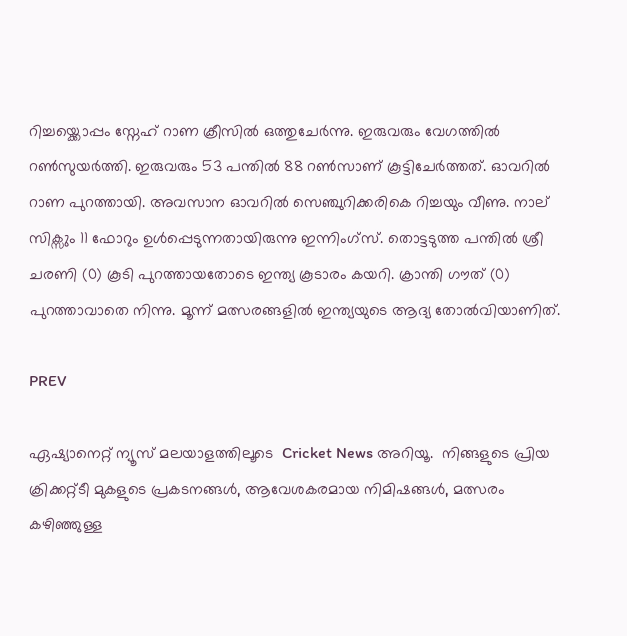റിച്ചയ്ക്കൊപ്പം സ്നേഹ് റാണ ക്രീസില്‍ ഒത്തുചേര്‍ന്നു. ഇരുവരും വേഗത്തില്‍ റണ്‍സുയര്‍ത്തി. ഇരുവരും 53 പന്തില്‍ 88 റണ്‍സാണ് കൂട്ടിചേര്‍ത്തത്. ഓവറില്‍ റാണ പുറത്തായി. അവസാന ഓവറില്‍ സെഞ്ചുറിക്കരികെ റിച്ചയും വീണു. നാല് സിക്സും 11 ഫോറും ഉള്‍പ്പെടുന്നതായിരുന്നു ഇന്നിംഗ്സ്. തൊട്ടടുത്ത പന്തില്‍ ശ്രീ ചരണി (0) കൂടി പുറത്തായതോടെ ഇന്ത്യ കൂടാരം കയറി. ക്രാന്തി ഗൗത് (0) പുറത്താവാതെ നിന്നു. മൂന്ന് മത്സരങ്ങളില്‍ ഇന്ത്യയുടെ ആദ്യ തോല്‍വിയാണിത്.

PREV

ഏഷ്യാനെറ്റ് ന്യൂസ് മലയാളത്തിലൂടെ  Cricket News അറിയൂ.  നിങ്ങളുടെ പ്രിയ ക്രിക്കറ്റ്ടീ മുകളുടെ പ്രകടനങ്ങൾ, ആവേശകരമായ നിമിഷങ്ങൾ, മത്സരം കഴിഞ്ഞുള്ള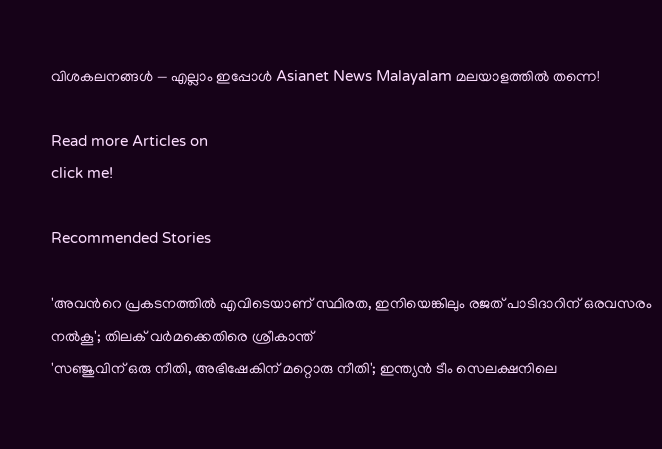വിശകലനങ്ങൾ — എല്ലാം ഇപ്പോൾ Asianet News Malayalam മലയാളത്തിൽ തന്നെ!

Read more Articles on
click me!

Recommended Stories

'അവന്‍റെ പ്രകടനത്തില്‍ എവിടെയാണ് സ്ഥിരത, ഇനിയെങ്കിലും രജത് പാടിദാറിന് ഒരവസരം നല്‍കൂ'; തിലക് വര്‍മക്കെതിരെ ശ്രീകാന്ത്
'സഞ്ജുവിന് ഒരു നീതി, അഭിഷേകിന് മറ്റൊരു നീതി'; ഇന്ത്യൻ ടീം സെലക്ഷനിലെ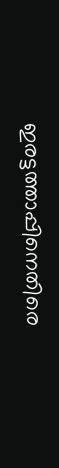ഇരട്ടത്താപ്പിനെതിരെ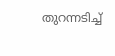തുറന്നടിച്ച്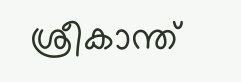ശ്രീകാന്ത്